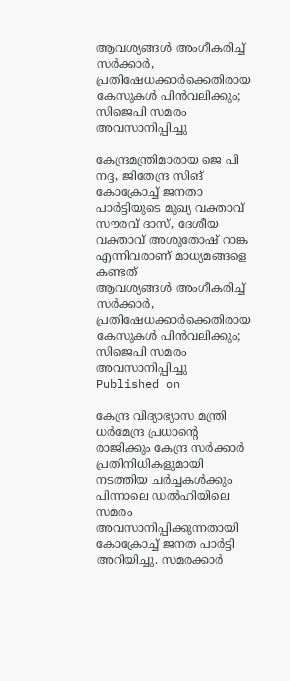ആവശ്യങ്ങള്‍ അംഗീകരിച്ച് സര്‍ക്കാര്‍, പ്രതിഷേധക്കാര്‍ക്കെതിരായ കേസുകള്‍ പിന്‍വലിക്കും; സിജെപി സമരം അവസാനിപ്പിച്ചു

കേന്ദ്രമന്ത്രിമാരായ ജെ പി നദ്ദ, ജിതേന്ദ്ര സിങ് കോക്രോച്ച് ജനതാ പാര്‍ട്ടിയുടെ മുഖ്യ വക്താവ് സൗരവ് ദാസ്, ദേശീയ വക്താവ് അശുതോഷ് റാങ്ക എന്നിവരാണ് മാധ്യമങ്ങളെ കണ്ടത്
ആവശ്യങ്ങള്‍ അംഗീകരിച്ച് സര്‍ക്കാര്‍, പ്രതിഷേധക്കാര്‍ക്കെതിരായ കേസുകള്‍ പിന്‍വലിക്കും; സിജെപി സമരം അവസാനിപ്പിച്ചു
Published on

കേന്ദ്ര വിദ്യാഭ്യാസ മന്ത്രി ധര്‍മേന്ദ്ര പ്രധാന്റെ രാജിക്കും കേന്ദ്ര സര്‍ക്കാര്‍ പ്രതിനിധികളുമായി നടത്തിയ ചര്‍ച്ചകള്‍ക്കും പിന്നാലെ ഡല്‍ഹിയിലെ സമരം അവസാനിപ്പിക്കുന്നതായി കോക്രോച്ച് ജനത പാര്‍ട്ടി അറിയിച്ചു. സമരക്കാര്‍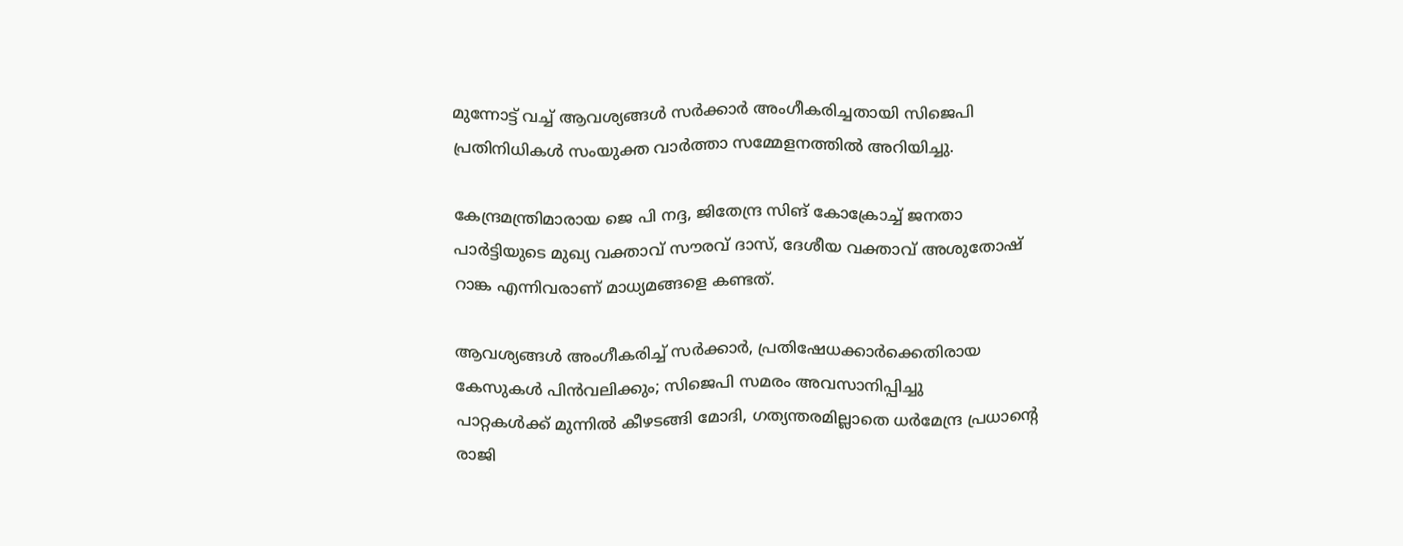മുന്നോട്ട് വച്ച് ആവശ്യങ്ങള്‍ സര്‍ക്കാര്‍ അംഗീകരിച്ചതായി സിജെപി പ്രതിനിധികള്‍ സംയുക്ത വാര്‍ത്താ സമ്മേളനത്തില്‍ അറിയിച്ചു.

കേന്ദ്രമന്ത്രിമാരായ ജെ പി നദ്ദ, ജിതേന്ദ്ര സിങ് കോക്രോച്ച് ജനതാ പാര്‍ട്ടിയുടെ മുഖ്യ വക്താവ് സൗരവ് ദാസ്, ദേശീയ വക്താവ് അശുതോഷ് റാങ്ക എന്നിവരാണ് മാധ്യമങ്ങളെ കണ്ടത്.

ആവശ്യങ്ങള്‍ അംഗീകരിച്ച് സര്‍ക്കാര്‍, പ്രതിഷേധക്കാര്‍ക്കെതിരായ കേസുകള്‍ പിന്‍വലിക്കും; സിജെപി സമരം അവസാനിപ്പിച്ചു
പാറ്റകള്‍ക്ക് മുന്നില്‍ കീഴടങ്ങി മോദി, ഗത്യന്തരമില്ലാതെ ധർമേന്ദ്ര പ്രധാന്റെ രാജി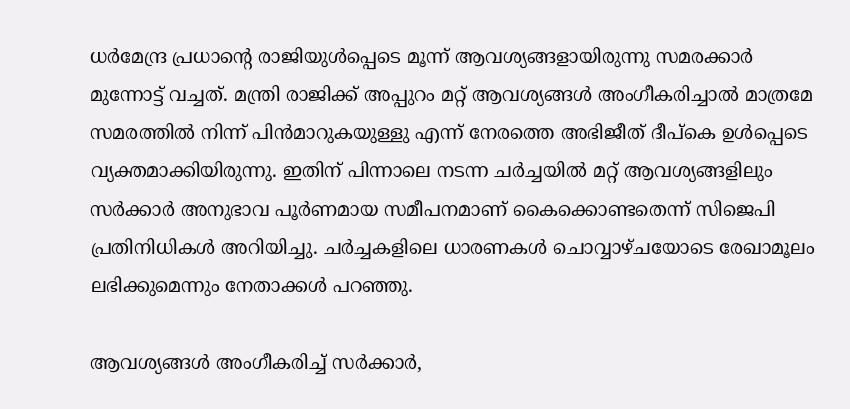ധര്‍മേന്ദ്ര പ്രധാന്റെ രാജിയുള്‍പ്പെടെ മൂന്ന് ആവശ്യങ്ങളായിരുന്നു സമരക്കാര്‍ മുന്നോട്ട് വച്ചത്. മന്ത്രി രാജിക്ക് അപ്പുറം മറ്റ് ആവശ്യങ്ങള്‍ അംഗീകരിച്ചാല്‍ മാത്രമേ സമരത്തില്‍ നിന്ന് പിന്‍മാറുകയുള്ളു എന്ന് നേരത്തെ അഭിജീത് ദീപ്‌കെ ഉള്‍പ്പെടെ വ്യക്തമാക്കിയിരുന്നു. ഇതിന് പിന്നാലെ നടന്ന ചര്‍ച്ചയില്‍ മറ്റ് ആവശ്യങ്ങളിലും സര്‍ക്കാര്‍ അനുഭാവ പൂര്‍ണമായ സമീപനമാണ് കൈക്കൊണ്ടതെന്ന് സിജെപി പ്രതിനിധികള്‍ അറിയിച്ചു. ചര്‍ച്ചകളിലെ ധാരണകള്‍ ചൊവ്വാഴ്ചയോടെ രേഖാമൂലം ലഭിക്കുമെന്നും നേതാക്കള്‍ പറഞ്ഞു.

ആവശ്യങ്ങള്‍ അംഗീകരിച്ച് സര്‍ക്കാര്‍,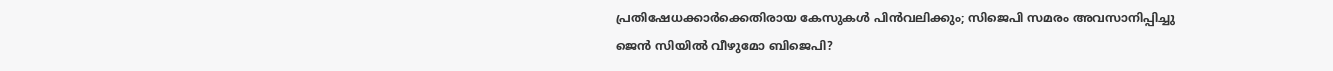പ്രതിഷേധക്കാര്‍ക്കെതിരായ കേസുകള്‍ പിന്‍വലിക്കും; സിജെപി സമരം അവസാനിപ്പിച്ചു
ജെന്‍ സിയില്‍ വീഴുമോ ബിജെപി?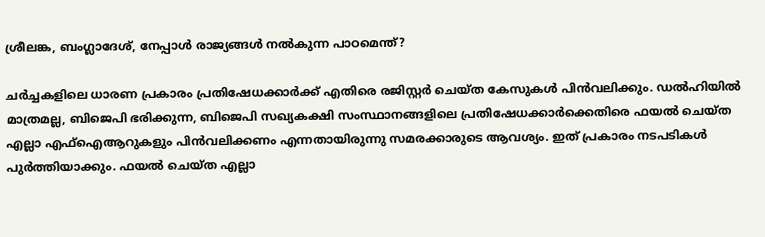ശ്രീലങ്ക, ബംഗ്ലാദേശ്, നേപ്പാൾ രാജ്യങ്ങൾ നല്‍കുന്ന പാഠമെന്ത്?

ചര്‍ച്ചകളിലെ ധാരണ പ്രകാരം പ്രതിഷേധക്കാര്‍ക്ക് എതിരെ രജിസ്റ്റര്‍ ചെയ്ത കേസുകള്‍ പിന്‍വലിക്കും. ഡല്‍ഹിയില്‍ മാത്രമല്ല, ബിജെപി ഭരിക്കുന്ന, ബിജെപി സഖ്യകക്ഷി സംസ്ഥാനങ്ങളിലെ പ്രതിഷേധക്കാര്‍ക്കെതിരെ ഫയല്‍ ചെയ്ത എല്ലാ എഫ്ഐആറുകളും പിന്‍വലിക്കണം എന്നതായിരുന്നു സമരക്കാരുടെ ആവശ്യം. ഇത് പ്രകാരം നടപടികള്‍ പുര്‍ത്തിയാക്കും. ഫയല്‍ ചെയ്ത എല്ലാ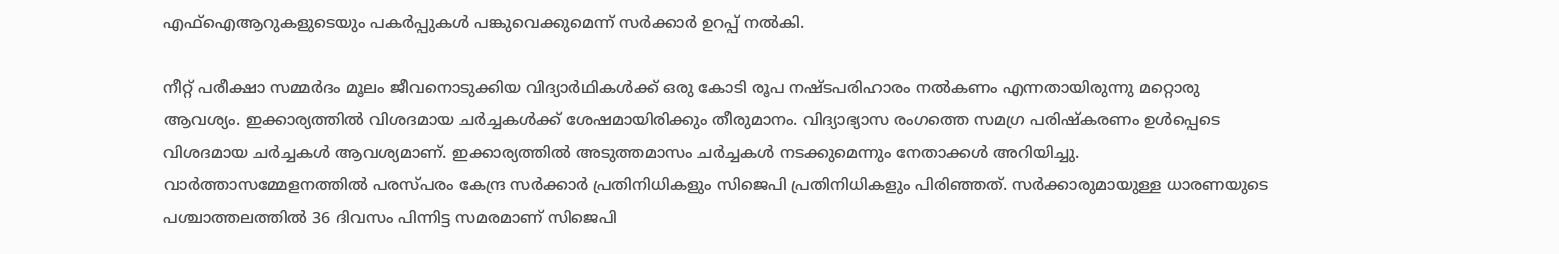എഫ്ഐആറുകളുടെയും പകര്‍പ്പുകള്‍ പങ്കുവെക്കുമെന്ന് സര്‍ക്കാര്‍ ഉറപ്പ് നല്‍കി.

നീറ്റ് പരീക്ഷാ സമ്മര്‍ദം മൂലം ജീവനൊടുക്കിയ വിദ്യാര്‍ഥികള്‍ക്ക് ഒരു കോടി രൂപ നഷ്ടപരിഹാരം നല്‍കണം എന്നതായിരുന്നു മറ്റൊരു ആവശ്യം. ഇക്കാര്യത്തില്‍ വിശദമായ ചര്‍ച്ചകള്‍ക്ക് ശേഷമായിരിക്കും തീരുമാനം. വിദ്യാഭ്യാസ രംഗത്തെ സമഗ്ര പരിഷ്‌കരണം ഉള്‍പ്പെടെ വിശദമായ ചര്‍ച്ചകള്‍ ആവശ്യമാണ്. ഇക്കാര്യത്തില്‍ അടുത്തമാസം ചര്‍ച്ചകള്‍ നടക്കുമെന്നും നേതാക്കള്‍ അറിയിച്ചു. വാര്‍ത്താസമ്മേളനത്തില്‍ പരസ്പരം കേന്ദ്ര സര്‍ക്കാര്‍ പ്രതിനിധികളും സിജെപി പ്രതിനിധികളും പിരിഞ്ഞത്. സര്‍ക്കാരുമായുള്ള ധാരണയുടെ പശ്ചാത്തലത്തില്‍ 36 ദിവസം പിന്നിട്ട സമരമാണ് സിജെപി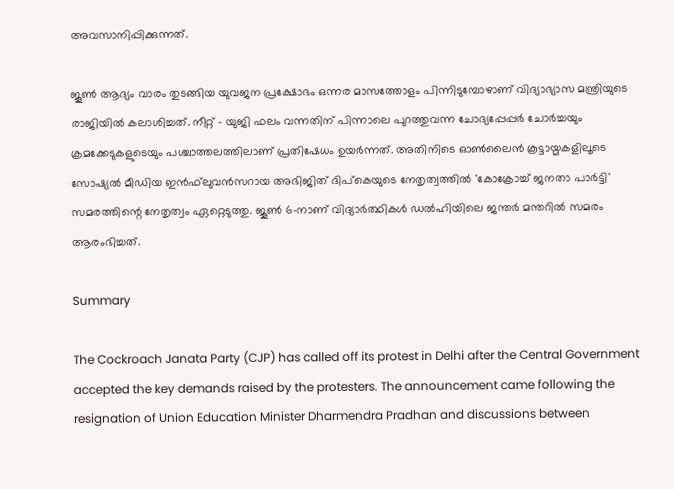അവസാനിപ്പിക്കുന്നത്.

ജൂണ്‍ ആദ്യം വാരം തുടങ്ങിയ യുവജന പ്രക്ഷോഭം ഒന്നര മാസത്തോളം പിന്നിടുമ്പോഴാണ് വിദ്യാഭ്യാസ മന്ത്രിയുടെ രാജിയില്‍ കലാശിച്ചത്. നീറ്റ് - യുജി ഫലം വന്നതിന് പിന്നാലെ പുറത്തുവന്ന ചോദ്യപ്പേപ്പര്‍ ചോര്‍ച്ചയും ക്രമക്കേടുകളുടെയും പശ്ചാത്തലത്തിലാണ് പ്രതിഷേധം ഉയര്‍ന്നത്. അതിനിടെ ഓണ്‍ലൈന്‍ കൂട്ടായ്മകളിലൂടെ സോഷ്യല്‍ മീഡിയ ഇന്‍ഫ്‌ലുവന്‍സറായ അഭിജിത് ദിപ്‌കെയുടെ നേതൃത്വത്തില്‍ 'കോക്രോച്ച് ജനതാ പാര്‍ട്ടി' സമരത്തിന്റെ നേതൃത്വം ഏറ്റെടുത്തു. ജൂണ്‍ 6-നാണ് വിദ്യാര്‍ത്ഥികള്‍ ഡല്‍ഹിയിലെ ജന്തര്‍ മന്തറില്‍ സമരം ആരംഭിച്ചത്.

Summary

The Cockroach Janata Party (CJP) has called off its protest in Delhi after the Central Government accepted the key demands raised by the protesters. The announcement came following the resignation of Union Education Minister Dharmendra Pradhan and discussions between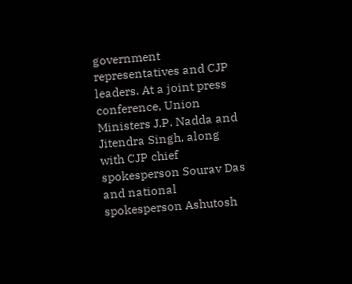government representatives and CJP leaders. At a joint press conference, Union Ministers J.P. Nadda and Jitendra Singh, along with CJP chief spokesperson Sourav Das and national spokesperson Ashutosh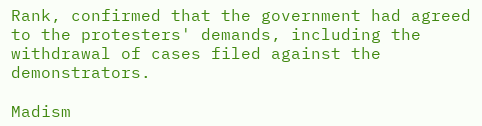Rank, confirmed that the government had agreed to the protesters' demands, including the withdrawal of cases filed against the demonstrators.

Madism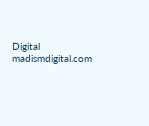Digital
madismdigital.com